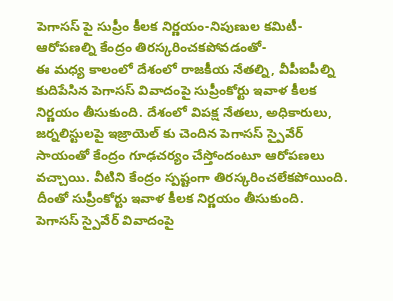పెగాసస్ పై సుప్రీం కీలక నిర్ణయం-నిపుణుల కమిటీ-ఆరోపణల్ని కేంద్రం తిరస్కరించకపోవడంతో-
ఈ మధ్య కాలంలో దేశంలో రాజకీయ నేతల్ని, వీపీఐపీల్ని కుదిపేసిన పెగాసస్ వివాదంపై సుప్రీంకోర్టు ఇవాళ కీలక నిర్ణయం తీసుకుంది. దేశంలో విపక్ష నేతలు, అధికారులు, జర్నలిస్టులపై ఇజ్రాయెల్ కు చెందిన పెగాసస్ స్పైవేర్ సాయంతో కేంద్రం గూఢచర్యం చేస్తోందంటూ ఆరోపణలు వచ్చాయి. వీటిని కేంద్రం స్పష్టంగా తిరస్కరించలేకపోయింది. దీంతో సుప్రీంకోర్టు ఇవాళ కీలక నిర్ణయం తీసుకుంది.
పెగాసస్ స్పైవేర్ వివాదంపై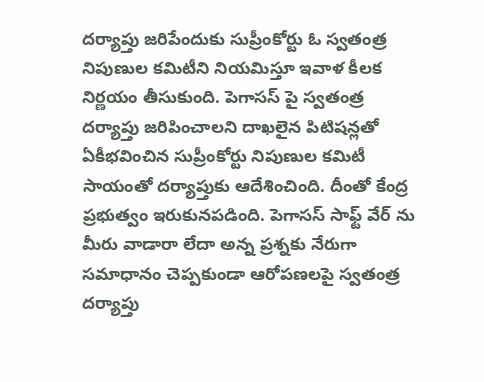దర్యాప్తు జరిపేందుకు సుప్రీంకోర్టు ఓ స్వతంత్ర నిపుణుల కమిటీని నియమిస్తూ ఇవాళ కీలక నిర్ణయం తీసుకుంది. పెగాసస్ పై స్వతంత్ర దర్యాప్తు జరిపించాలని దాఖలైన పిటిషన్లతో ఏకీభవించిన సుప్రీంకోర్టు నిపుణుల కమిటీ సాయంతో దర్యాప్తుకు ఆదేశించింది. దీంతో కేంద్ర ప్రభుత్వం ఇరుకునపడింది. పెగాసస్ సాఫ్ట్ వేర్ ను మీరు వాడారా లేదా అన్న ప్రశ్నకు నేరుగా సమాధానం చెప్పకుండా ఆరోపణలపై స్వతంత్ర దర్యాప్తు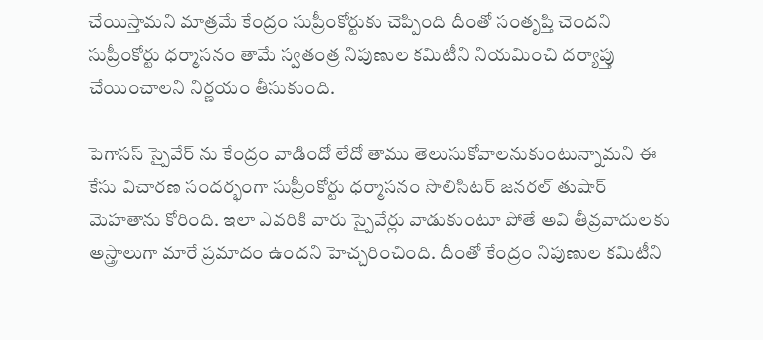చేయిస్తామని మాత్రమే కేంద్రం సుప్రీంకోర్టుకు చెప్పింది దీంతో సంతృప్తి చెందని సుప్రీంకోర్టు ధర్మాసనం తామే స్వతంత్ర నిపుణుల కమిటీని నియమించి దర్యాప్తు చేయించాలని నిర్ణయం తీసుకుంది.

పెగాసస్ స్పైవేర్ ను కేంద్రం వాడిందో లేదో తాము తెలుసుకోవాలనుకుంటున్నామని ఈ కేసు విచారణ సందర్భంగా సుప్రీంకోర్టు ధర్మాసనం సొలిసిటర్ జనరల్ తుషార్ మెహతాను కోరింది. ఇలా ఎవరికి వారు స్పైవేర్లు వాడుకుంటూ పోతే అవి తీవ్రవాదులకు అస్త్రాలుగా మారే ప్రమాదం ఉందని హెచ్చరించింది. దీంతో కేంద్రం నిపుణుల కమిటీని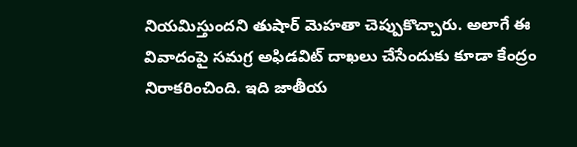నియమిస్తుందని తుషార్ మెహతా చెప్పుకొచ్చారు. అలాగే ఈ వివాదంపై సమగ్ర అఫిడవిట్ దాఖలు చేసేందుకు కూడా కేంద్రం నిరాకరించింది. ఇది జాతీయ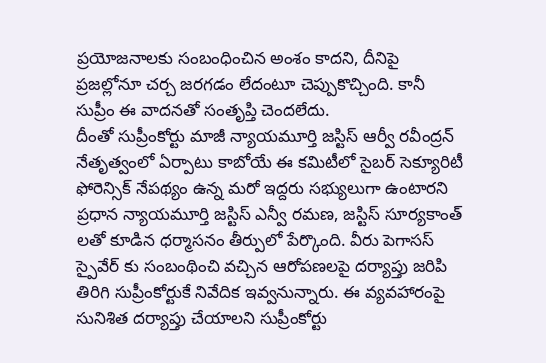ప్రయోజనాలకు సంబంధించిన అంశం కాదని, దీనిపై ప్రజల్లోనూ చర్చ జరగడం లేదంటూ చెప్పుకొచ్చింది. కానీ సుప్రీం ఈ వాదనతో సంతృప్తి చెందలేదు.
దీంతో సుప్రీంకోర్టు మాజీ న్యాయమూర్తి జస్టిస్ ఆర్వీ రవీంద్రన్ నేతృత్వంలో ఏర్పాటు కాబోయే ఈ కమిటీలో సైబర్ సెక్యూరిటీ ఫోరెన్సిక్ నేపథ్యం ఉన్న మరో ఇద్దరు సభ్యులుగా ఉంటారని ప్రధాన న్యాయమూర్తి జస్టిస్ ఎన్వీ రమణ, జస్టిస్ సూర్యకాంత్ లతో కూడిన ధర్మాసనం తీర్పులో పేర్కొంది. వీరు పెగాసస్ స్పైవేర్ కు సంబంథించి వచ్చిన ఆరోపణలపై దర్యాప్తు జరిపి తిరిగి సుప్రీంకోర్టుకే నివేదిక ఇవ్వనున్నారు. ఈ వ్యవహారంపై సునిశిత దర్యాప్తు చేయాలని సుప్రీంకోర్టు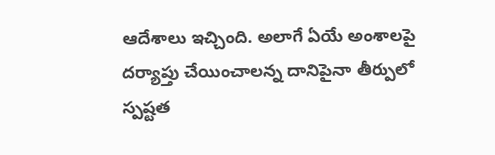ఆదేశాలు ఇచ్చింది. అలాగే ఏయే అంశాలపై దర్యాప్తు చేయించాలన్న దానిపైనా తీర్పులో స్పష్టత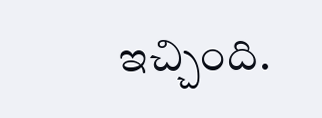ఇచ్చింది.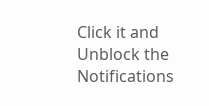Click it and Unblock the Notifications